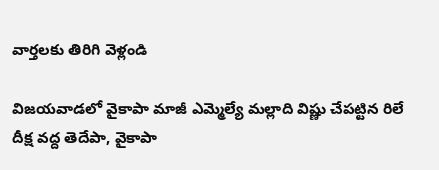వార్తలకు తిరిగి వెళ్లండి

విజయవాడలో వైకాపా మాజీ ఎమ్మెల్యే మల్లాది విష్ణు చేపట్టిన రిలే దీక్ష వద్ద తెదేపా, వైకాపా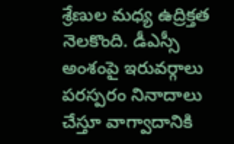శ్రేణుల మధ్య ఉద్రిక్తత నెలకొంది. డీఎస్సీ అంశంపై ఇరువర్గాలు పరస్పరం నినాదాలు చేస్తూ వాగ్వాదానికి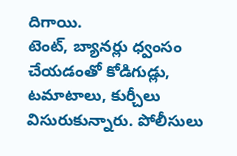దిగాయి.
టెంట్, బ్యానర్లు ధ్వంసం చేయడంతో కోడిగుడ్లు, టమాటాలు, కుర్చీలు విసురుకున్నారు. పోలీసులు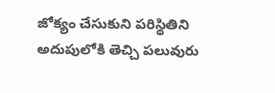జోక్యం చేసుకుని పరిస్థితిని అదుపులోకి తెచ్చి పలువురు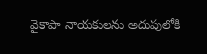వైకాపా నాయకులను అదుపులోకి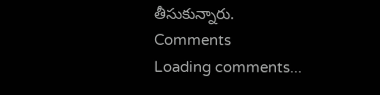తీసుకున్నారు.
Comments
Loading comments...